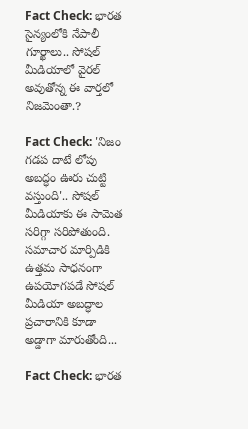Fact Check: భారత సైన్యంలోకి నేపాలీ గూర్ఖాలు.. సోషల్‌ మీడియాలో వైరల్‌ అవుతోన్న ఈ వార్తలో నిజమెంతా.?

Fact Check: 'నిజం గడప దాటే లోపు అబద్ధం ఊరు చుట్టి వస్తుంది'.. సోషల్‌ మీడియాకు ఈ సామెత సరిగ్గా సరిపోతుంది. సమాచార మార్పిడికి ఉత్తమ సాధనంగా ఉపయోగపడే సోషల్‌ మీడియా అబద్ధాల ప్రచారానికి కూడా అడ్డాగా మారుతోంది...

Fact Check: భారత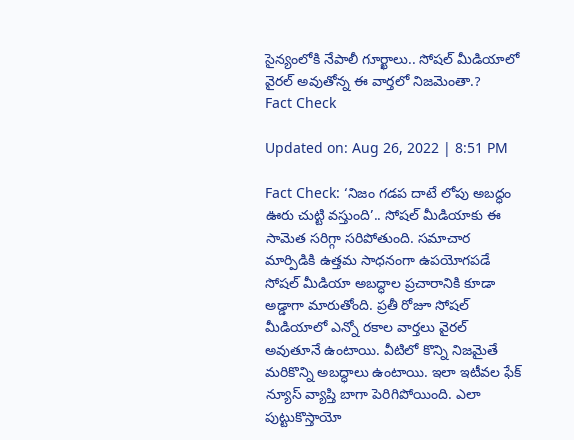సైన్యంలోకి నేపాలీ గూర్ఖాలు.. సోషల్‌ మీడియాలో వైరల్‌ అవుతోన్న ఈ వార్తలో నిజమెంతా.?
Fact Check

Updated on: Aug 26, 2022 | 8:51 PM

Fact Check: ‘నిజం గడప దాటే లోపు అబద్ధం ఊరు చుట్టి వస్తుంది’.. సోషల్‌ మీడియాకు ఈ సామెత సరిగ్గా సరిపోతుంది. సమాచార మార్పిడికి ఉత్తమ సాధనంగా ఉపయోగపడే సోషల్‌ మీడియా అబద్ధాల ప్రచారానికి కూడా అడ్డాగా మారుతోంది. ప్రతీ రోజూ సోషల్‌ మీడియాలో ఎన్నో రకాల వార్తలు వైరల్‌ అవుతూనే ఉంటాయి. వీటిలో కొన్ని నిజమైతే మరికొన్ని అబద్ధాలు ఉంటాయి. ఇలా ఇటీవల ఫేక్‌ న్యూస్‌ వ్యాప్తి బాగా పెరిగిపోయింది. ఎలా పుట్టుకొస్తాయో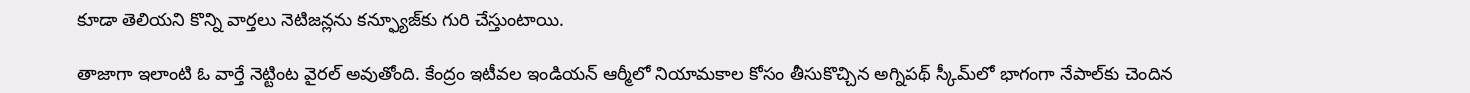కూడా తెలియని కొన్ని వార్తలు నెటిజన్లను కన్ఫ్యూజ్‌కు గురి చేస్తుంటాయి.

తాజాగా ఇలాంటి ఓ వార్తే నెట్టింట వైరల్‌ అవుతోంది. కేంద్రం ఇటీవల ఇండియన్‌ ఆర్మీలో నియామకాల కోసం తీసుకొచ్చిన అగ్నిపథ్‌ స్కీమ్‌లో భాగంగా నేపాల్‌కు చెందిన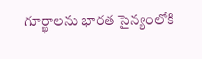గూర్ఖాలను భారత సైన్యంలోకి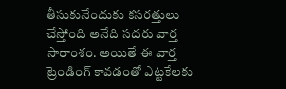తీసుకునేందుకు కసరత్తులు చేస్తోంది అనేది సదరు వార్త సారాంశం. అయితే ఈ వార్త ట్రెండింగ్ కావడంతో ఎట్టకేలకు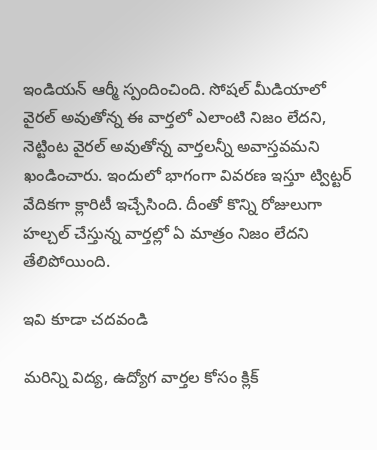ఇండియన్‌ ఆర్మీ స్పందించింది. సోషల్‌ మీడియాలో వైరల్‌ అవుతోన్న ఈ వార్తలో ఎలాంటి నిజం లేదని, నెట్టింట వైరల్‌ అవుతోన్న వార్తలన్నీ అవాస్తవమని ఖండించారు. ఇందులో భాగంగా వివరణ ఇస్తూ ట్విట్టర్‌ వేదికగా క్లారిటీ ఇచ్చేసింది. దీంతో కొన్ని రోజులుగా హల్చల్‌ చేస్తున్న వార్తల్లో ఏ మాత్రం నిజం లేదని తేలిపోయింది.

ఇవి కూడా చదవండి

మరిన్ని విద్య, ఉద్యోగ వార్తల కోసం క్లిక్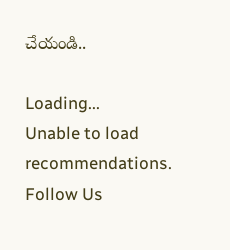చేయండి..

Loading...
Unable to load recommendations.
Follow Us